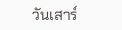วันเสาร์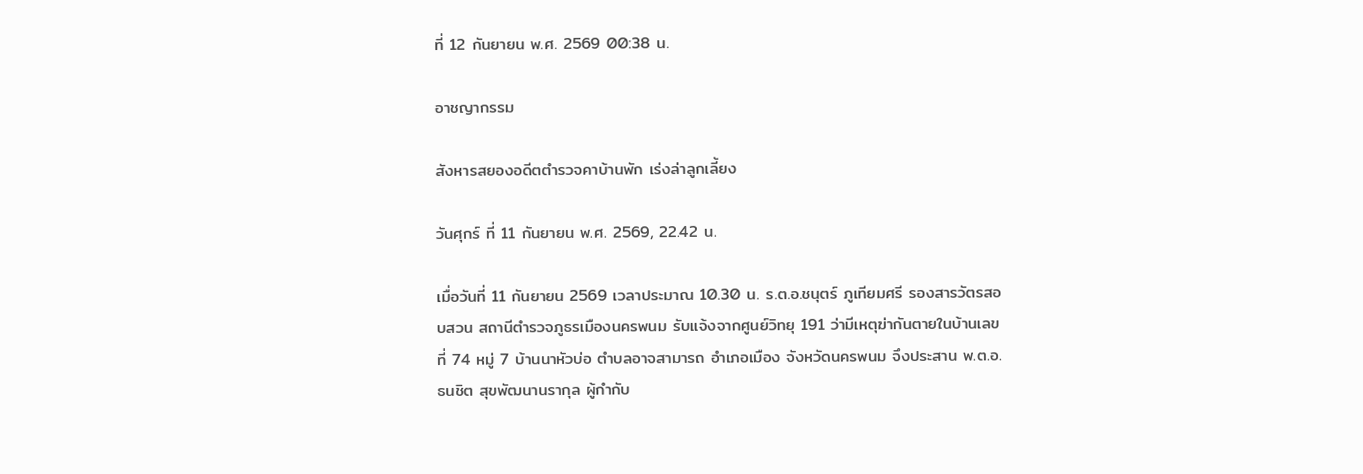ที่ 12 กันยายน พ.ศ. 2569 00:38 น.

อาชญากรรม

สังหารสยองอดีตตำรวจคาบ้านพัก เร่งล่าลูกเลี้ยง

วันศุกร์ ที่ 11 กันยายน พ.ศ. 2569, 22.42 น.

เมื่อวันที่ 11 กันยายน 2569 เวลาประมาณ 10.30 น. ร.ต.อ.ชนุตร์ ภูเทียมศรี รองสารวัตรสอบสวน สถานีตำรวจภูธรเมืองนครพนม รับแจ้งจากศูนย์วิทยุ 191 ว่ามีเหตุฆ่ากันตายในบ้านเลขที่ 74 หมู่ 7 บ้านนาหัวบ่อ ตำบลอาจสามารถ อำเภอเมือง จังหวัดนครพนม จึงประสาน พ.ต.อ.ธนชิต สุขพัฒนานรากุล ผู้กำกับ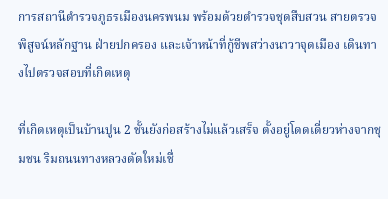การสถานีตำรวจภูธรเมืองนครพนม พร้อมด้วยตำรวจชุดสืบสวน สายตรวจ พิสูจน์หลักฐาน ฝ่ายปกครอง และเจ้าหน้าที่กู้ชีพสว่างนาวาจุดเมือง เดินทางไปตรวจสอบที่เกิดเหตุ

ที่เกิดเหตุเป็นบ้านปูน 2 ชั้นยังก่อสร้างไม่แล้วเสร็จ ตั้งอยู่โดดเดี่ยวห่างจากชุมชน ริมถนนทางหลวงตัดใหม่เชื่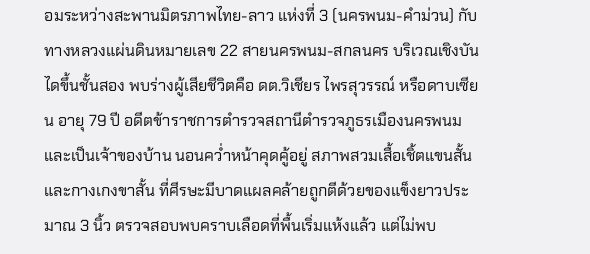อมระหว่างสะพานมิตรภาพไทย-ลาว แห่งที่ 3 (นครพนม-คำม่วน) กับทางหลวงแผ่นดินหมายเลข 22 สายนครพนม-สกลนคร บริเวณเชิงบันไดขึ้นชั้นสอง พบร่างผู้เสียชีวิตคือ ดต.วิเชียร ไพรสุวรรณ์ หรือดาบเซียน อายุ 79 ปี อดีตข้าราชการตำรวจสถานีตำรวจภูธรเมืองนครพนม และเป็นเจ้าของบ้าน นอนคว่ำหน้าคุดคู้อยู่ สภาพสวมเสื้อเชิ้ตแขนสั้นและกางเกงขาสั้น ที่ศีรษะมีบาดแผลคล้ายถูกตีด้วยของแข็งยาวประมาณ 3 นิ้ว ตรวจสอบพบคราบเลือดที่พื้นเริ่มแห้งแล้ว แต่ไม่พบ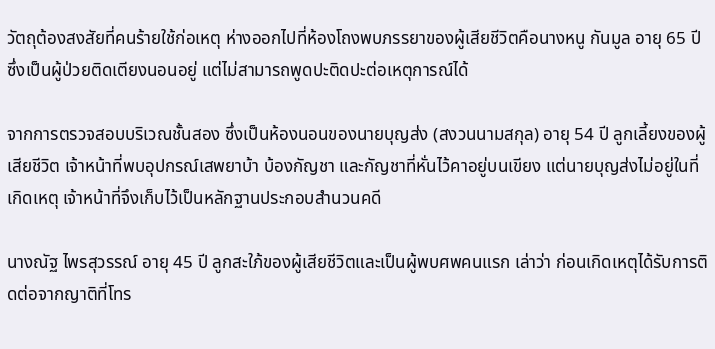วัตถุต้องสงสัยที่คนร้ายใช้ก่อเหตุ ห่างออกไปที่ห้องโถงพบภรรยาของผู้เสียชีวิตคือนางหนู กันมูล อายุ 65 ปี ซึ่งเป็นผู้ป่วยติดเตียงนอนอยู่ แต่ไม่สามารถพูดปะติดปะต่อเหตุการณ์ได้

จากการตรวจสอบบริเวณชั้นสอง ซึ่งเป็นห้องนอนของนายบุญส่ง (สงวนนามสกุล) อายุ 54 ปี ลูกเลี้ยงของผู้เสียชีวิต เจ้าหน้าที่พบอุปกรณ์เสพยาบ้า บ้องกัญชา และกัญชาที่หั่นไว้คาอยู่บนเขียง แต่นายบุญส่งไม่อยู่ในที่เกิดเหตุ เจ้าหน้าที่จึงเก็บไว้เป็นหลักฐานประกอบสำนวนคดี

นางณัฐ ไพรสุวรรณ์ อายุ 45 ปี ลูกสะใภ้ของผู้เสียชีวิตและเป็นผู้พบศพคนแรก เล่าว่า ก่อนเกิดเหตุได้รับการติดต่อจากญาติที่โทร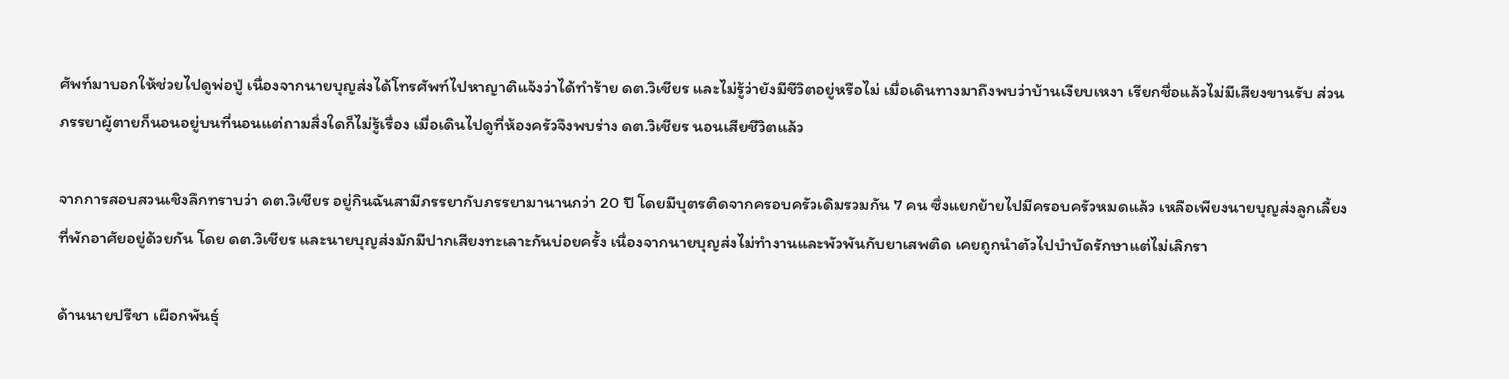ศัพท์มาบอกให้ช่วยไปดูพ่อปู่ เนื่องจากนายบุญส่งได้โทรศัพท์ไปหาญาติแจ้งว่าได้ทำร้าย ดต.วิเชียร และไม่รู้ว่ายังมีชีวิตอยู่หรือไม่ เมื่อเดินทางมาถึงพบว่าบ้านเงียบเหงา เรียกชื่อแล้วไม่มีเสียงขานรับ ส่วนภรรยาผู้ตายก็นอนอยู่บนที่นอนแต่ถามสิ่งใดก็ไม่รู้เรื่อง เมื่อเดินไปดูที่ห้องครัวจึงพบร่าง ดต.วิเชียร นอนเสียชีวิตแล้ว

จากการสอบสวนเชิงลึกทราบว่า ดต.วิเชียร อยู่กินฉันสามีภรรยากับภรรยามานานกว่า 20 ปี โดยมีบุตรติดจากครอบครัวเดิมรวมกัน 7 คน ซึ่งแยกย้ายไปมีครอบครัวหมดแล้ว เหลือเพียงนายบุญส่งลูกเลี้ยงที่พักอาศัยอยู่ด้วยกัน โดย ดต.วิเชียร และนายบุญส่งมักมีปากเสียงทะเลาะกันบ่อยครั้ง เนื่องจากนายบุญส่งไม่ทำงานและพัวพันกับยาเสพติด เคยถูกนำตัวไปบำบัดรักษาแต่ไม่เลิกรา

ด้านนายปรีชา เผือกพันธุ์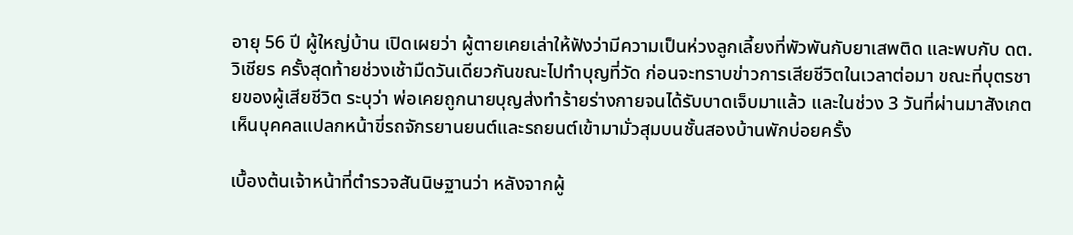อายุ 56 ปี ผู้ใหญ่บ้าน เปิดเผยว่า ผู้ตายเคยเล่าให้ฟังว่ามีความเป็นห่วงลูกเลี้ยงที่พัวพันกับยาเสพติด และพบกับ ดต.วิเชียร ครั้งสุดท้ายช่วงเช้ามืดวันเดียวกันขณะไปทำบุญที่วัด ก่อนจะทราบข่าวการเสียชีวิตในเวลาต่อมา ขณะที่บุตรชายของผู้เสียชีวิต ระบุว่า พ่อเคยถูกนายบุญส่งทำร้ายร่างกายจนได้รับบาดเจ็บมาแล้ว และในช่วง 3 วันที่ผ่านมาสังเกตเห็นบุคคลแปลกหน้าขี่รถจักรยานยนต์และรถยนต์เข้ามามั่วสุมบนชั้นสองบ้านพักบ่อยครั้ง

เบื้องต้นเจ้าหน้าที่ตำรวจสันนิษฐานว่า หลังจากผู้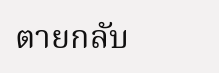ตายกลับ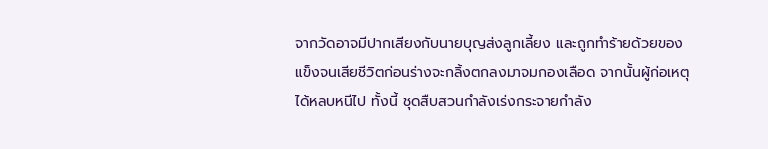จากวัดอาจมีปากเสียงกับนายบุญส่งลูกเลี้ยง และถูกทำร้ายด้วยของแข็งจนเสียชีวิตก่อนร่างจะกลิ้งตกลงมาจมกองเลือด จากนั้นผู้ก่อเหตุได้หลบหนีไป ทั้งนี้ ชุดสืบสวนกำลังเร่งกระจายกำลัง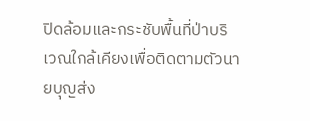ปิดล้อมและกระชับพื้นที่ป่าบริเวณใกล้เคียงเพื่อติดตามตัวนายบุญส่ง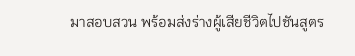มาสอบสวน พร้อมส่งร่างผู้เสียชีวิตไปชันสูตร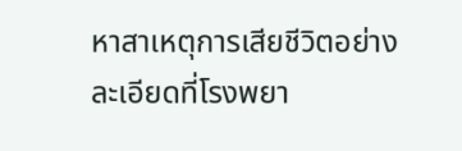หาสาเหตุการเสียชีวิตอย่างละเอียดที่โรงพยา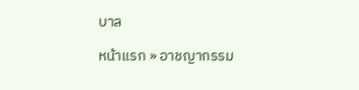บาล

หน้าแรก » อาชญากรรม